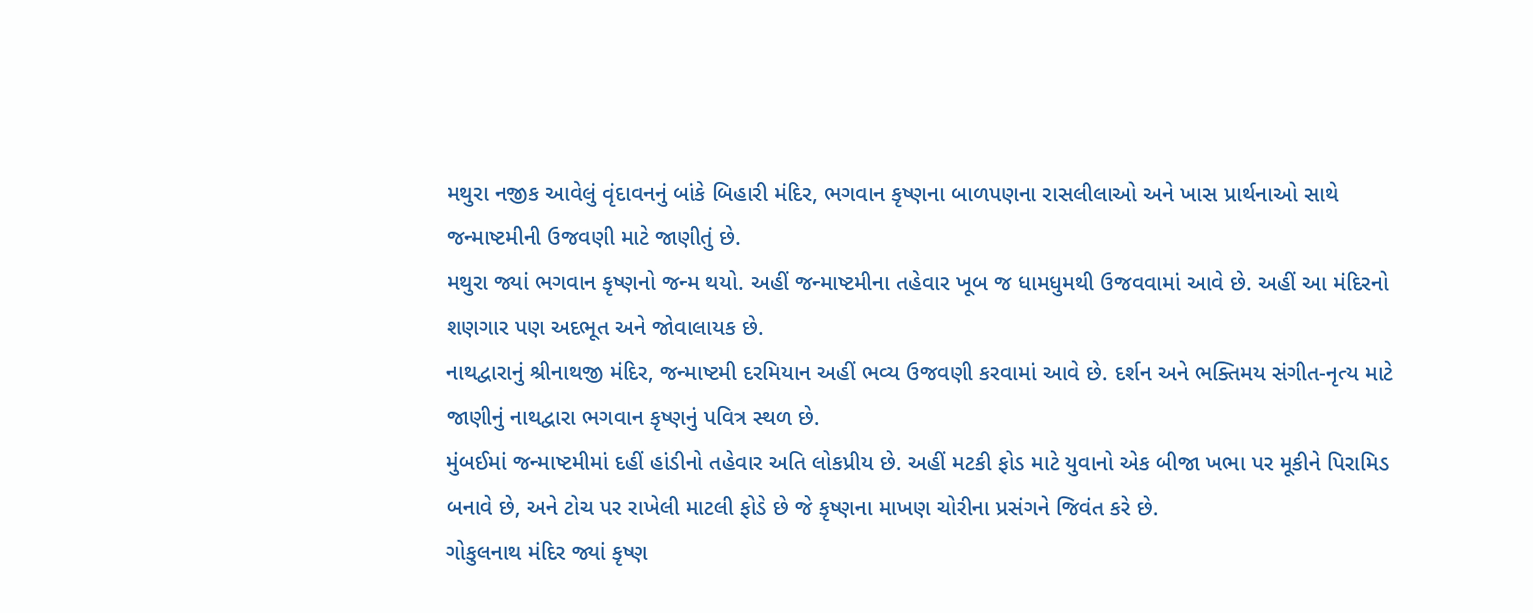મથુરા નજીક આવેલું વૃંદાવનનું બાંકે બિહારી મંદિર, ભગવાન કૃષ્ણના બાળપણના રાસલીલાઓ અને ખાસ પ્રાર્થનાઓ સાથે જન્માષ્ટમીની ઉજવણી માટે જાણીતું છે.
મથુરા જ્યાં ભગવાન કૃષ્ણનો જન્મ થયો. અહીં જન્માષ્ટમીના તહેવાર ખૂબ જ ધામધુમથી ઉજવવામાં આવે છે. અહીં આ મંદિરનો શણગાર પણ અદભૂત અને જોવાલાયક છે.
નાથદ્વારાનું શ્રીનાથજી મંદિર, જન્માષ્ટમી દરમિયાન અહીં ભવ્ય ઉજવણી કરવામાં આવે છે. દર્શન અને ભક્તિમય સંગીત-નૃત્ય માટે જાણીનું નાથદ્વારા ભગવાન કૃષ્ણનું પવિત્ર સ્થળ છે.
મુંબઈમાં જન્માષ્ટમીમાં દહીં હાંડીનો તહેવાર અતિ લોકપ્રીય છે. અહીં મટકી ફોડ માટે યુવાનો એક બીજા ખભા પર મૂકીને પિરામિડ બનાવે છે, અને ટોચ પર રાખેલી માટલી ફોડે છે જે કૃષ્ણના માખણ ચોરીના પ્રસંગને જિવંત કરે છે.
ગોકુલનાથ મંદિર જ્યાં કૃષ્ણ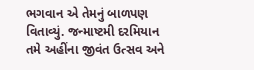ભગવાન એ તેમનું બાળપણ વિતાવ્યું. જન્માષ્ટમી દરમિયાન તમે અહીંના જીવંત ઉત્સવ અને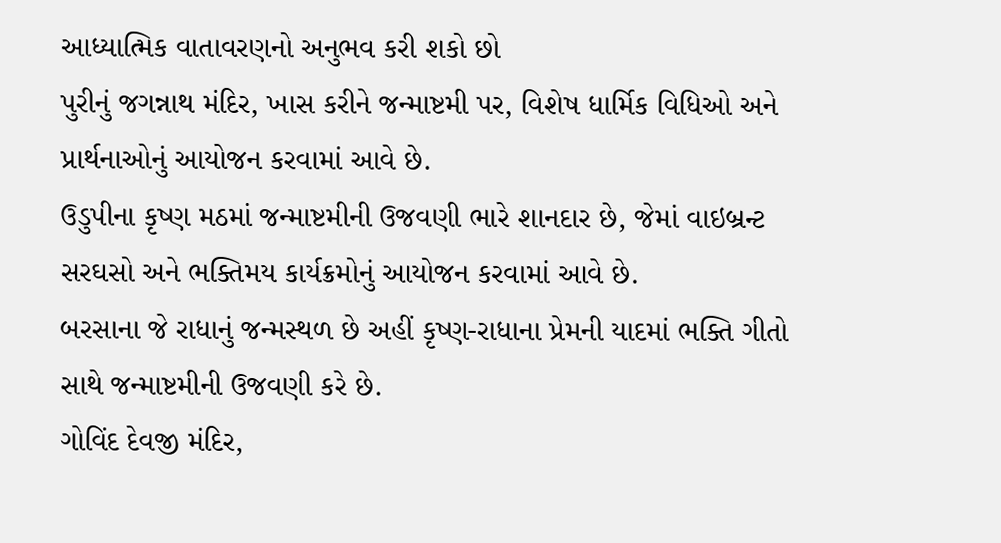આધ્યાત્મિક વાતાવરણનો અનુભવ કરી શકો છો
પુરીનું જગન્નાથ મંદિર, ખાસ કરીને જન્માષ્ટમી પર, વિશેષ ધાર્મિક વિધિઓ અને પ્રાર્થનાઓનું આયોજન કરવામાં આવે છે.
ઉડુપીના કૃષ્ણ મઠમાં જન્માષ્ટમીની ઉજવણી ભારે શાનદાર છે, જેમાં વાઇબ્રન્ટ સરઘસો અને ભક્તિમય કાર્યક્રમોનું આયોજન કરવામાં આવે છે.
બરસાના જે રાધાનું જન્મસ્થળ છે અહીં કૃષ્ણ-રાધાના પ્રેમની યાદમાં ભક્તિ ગીતો સાથે જન્માષ્ટમીની ઉજવણી કરે છે.
ગોવિંદ દેવજી મંદિર,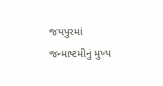જયપુરમાં જન્માષ્ટમીનું મુખ્ય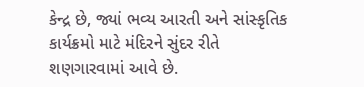કેન્દ્ર છે, જ્યાં ભવ્ય આરતી અને સાંસ્કૃતિક કાર્યક્રમો માટે મંદિરને સુંદર રીતે શણગારવામાં આવે છે.